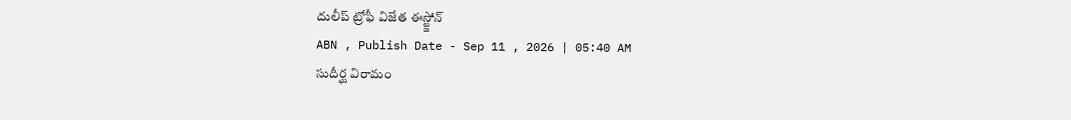దులీప్ ట్రోఫీ విజేత ఈస్ట్జోన్
ABN , Publish Date - Sep 11 , 2026 | 05:40 AM
సుదీర్ఘ విరామం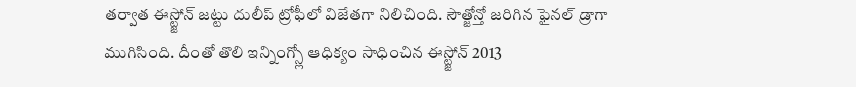తర్వాత ఈస్ట్జోన్ జట్టు దులీప్ ట్రోఫీలో విజేతగా నిలిచింది. సౌత్జోన్తో జరిగిన ఫైనల్ డ్రాగా ముగిసింది. దీంతో తొలి ఇన్నింగ్స్లో ఆధిక్యం సాధించిన ఈస్ట్జోన్ 2013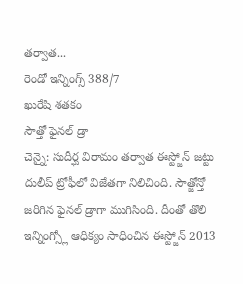తర్వాత...
రెండో ఇన్నింగ్స్ 388/7
ఖురేషి శతకం
సౌత్తో ఫైనల్ డ్రా
చెన్నై: సుదీర్ఘ విరామం తర్వాత ఈస్ట్జోన్ జట్టు దులీప్ ట్రోఫీలో విజేతగా నిలిచింది. సౌత్జోన్తో జరిగిన ఫైనల్ డ్రాగా ముగిసింది. దీంతో తొలి ఇన్నింగ్స్లో ఆధిక్యం సాధించిన ఈస్ట్జోన్ 2013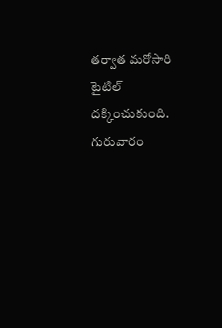తర్వాత మరోసారి టైటిల్ దక్కించుకుంది. గురువారం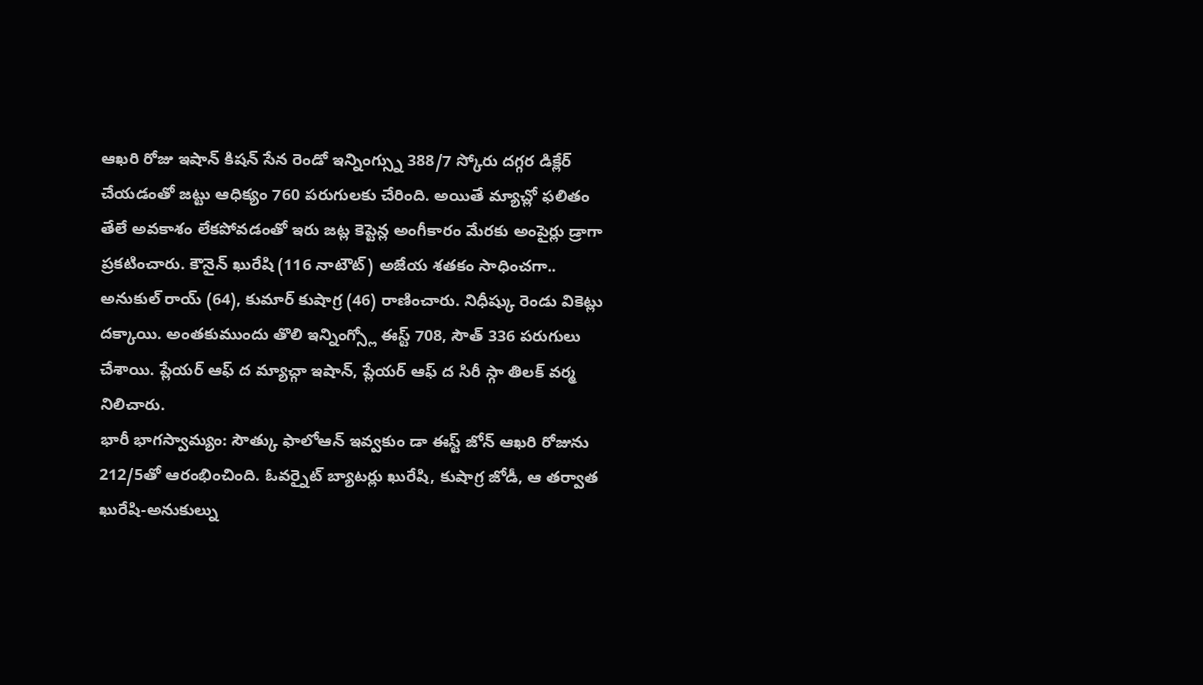ఆఖరి రోజు ఇషాన్ కిషన్ సేన రెండో ఇన్నింగ్స్ను 388/7 స్కోరు దగ్గర డిక్లేర్ చేయడంతో జట్టు ఆధిక్యం 760 పరుగులకు చేరింది. అయితే మ్యాచ్లో ఫలితం తేలే అవకాశం లేకపోవడంతో ఇరు జట్ల కెప్టెన్ల అంగీకారం మేరకు అంపైర్లు డ్రాగా ప్రకటించారు. కౌనైన్ ఖురేషి (116 నాటౌట్) అజేయ శతకం సాధించగా.. అనుకుల్ రాయ్ (64), కుమార్ కుషాగ్ర (46) రాణించారు. నిధీష్కు రెండు వికెట్లు దక్కాయి. అంతకుముందు తొలి ఇన్నింగ్స్లో ఈస్ట్ 708, సౌత్ 336 పరుగులు చేశాయి. ప్లేయర్ ఆఫ్ ద మ్యాచ్గా ఇషాన్, ప్లేయర్ ఆఫ్ ద సిరీ స్గా తిలక్ వర్మ నిలిచారు.
భారీ భాగస్వామ్యం: సౌత్కు ఫాలోఆన్ ఇవ్వకుం డా ఈస్ట్ జోన్ ఆఖరి రోజును 212/5తో ఆరంభించింది. ఓవర్నైట్ బ్యాటర్లు ఖురేషి, కుషాగ్ర జోడీ, ఆ తర్వాత ఖురేషి-అనుకుల్ను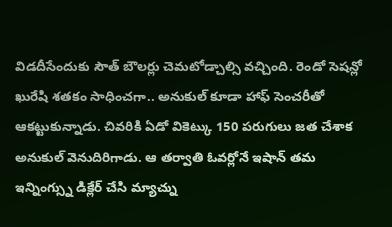విడదీసేందుకు సౌత్ బౌలర్లు చెమటోడ్చాల్సి వచ్చింది. రెండో సెషన్లో ఖురేషి శతకం సాధించగా.. అనుకుల్ కూడా హాఫ్ సెంచరీతో ఆకట్టుకున్నాడు. చివరికి ఏడో వికెట్కు 150 పరుగులు జత చేశాక అనుకుల్ వెనుదిరిగాడు. ఆ తర్వాతి ఓవర్లోనే ఇషాన్ తమ ఇన్నింగ్స్ను డిక్లేర్ చేసి మ్యాచ్ను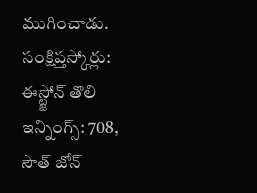ముగించాడు.
సంక్షిప్తస్కోర్లు:
ఈస్ట్జోన్ తొలి ఇన్నింగ్స్: 708,
సౌత్ జోన్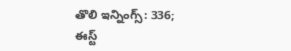తొలి ఇన్నింగ్స్: 336;
ఈస్ట్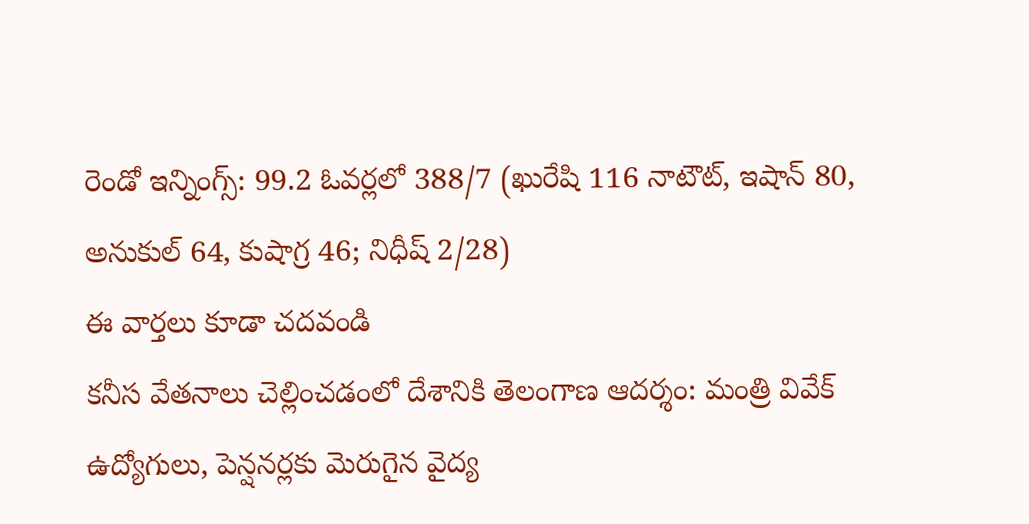రెండో ఇన్నింగ్స్: 99.2 ఓవర్లలో 388/7 (ఖురేషి 116 నాటౌట్, ఇషాన్ 80, అనుకుల్ 64, కుషాగ్ర 46; నిధీష్ 2/28)
ఈ వార్తలు కూడా చదవండి
కనీస వేతనాలు చెల్లించడంలో దేశానికి తెలంగాణ ఆదర్శం: మంత్రి వివేక్
ఉద్యోగులు, పెన్షనర్లకు మెరుగైన వైద్య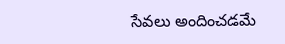సేవలు అందించడమే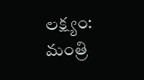లక్ష్యం: మంత్రి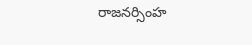రాజనర్సింహ